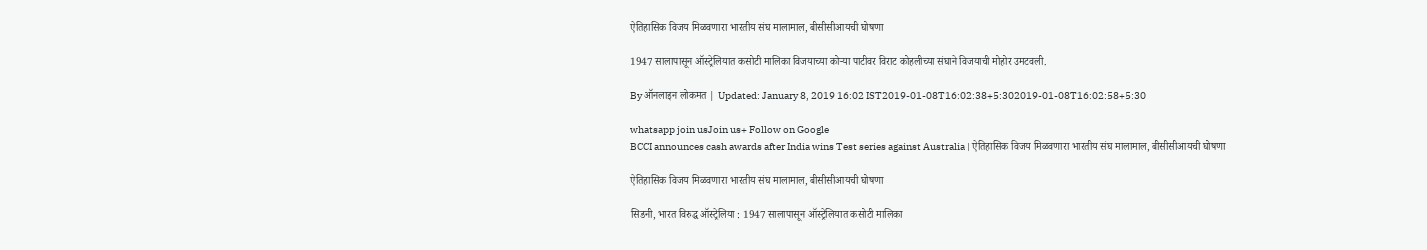ऐतिहासिक विजय मिळवणारा भारतीय संघ मालामाल, बीसीसीआयची घोषणा

1947 सालापासून ऑस्ट्रेलियात कसोटी मालिका विजयाच्या कोऱ्या पाटीवर विराट कोहलीच्या संघाने विजयाची मोहोर उमटवली.

By ऑनलाइन लोकमत | Updated: January 8, 2019 16:02 IST2019-01-08T16:02:38+5:302019-01-08T16:02:58+5:30

whatsapp join usJoin us+ Follow on Google
BCCI announces cash awards after India wins Test series against Australia | ऐतिहासिक विजय मिळवणारा भारतीय संघ मालामाल, बीसीसीआयची घोषणा

ऐतिहासिक विजय मिळवणारा भारतीय संघ मालामाल, बीसीसीआयची घोषणा

सिडनी, भारत विरुद्ध ऑस्ट्रेलिया : 1947 सालापासून ऑस्ट्रेलियात कसोटी मालिका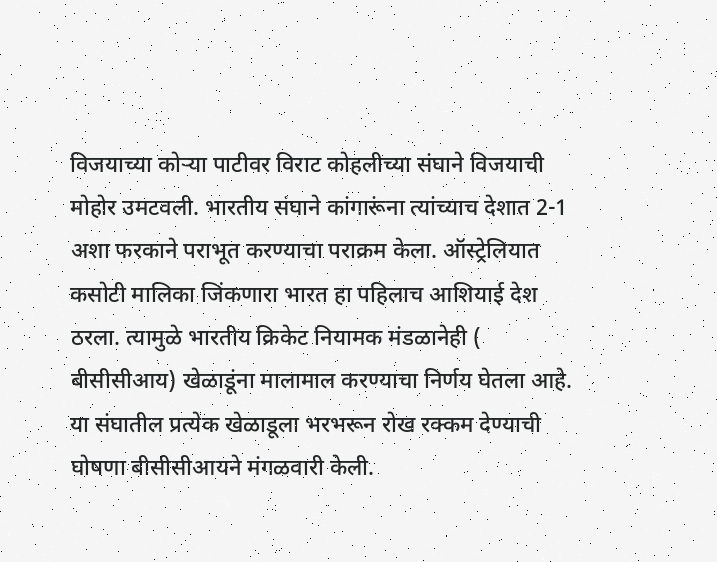विजयाच्या कोऱ्या पाटीवर विराट कोहलीच्या संघाने विजयाची मोहोर उमटवली. भारतीय संघाने कांगारूंना त्यांच्याच देशात 2-1 अशा फरकाने पराभूत करण्याचा पराक्रम केला. ऑस्ट्रेलियात कसोटी मालिका जिंकणारा भारत हा पहिलाच आशियाई देश ठरला. त्यामुळे भारतीय क्रिकेट नियामक मंडळानेही ( बीसीसीआय) खेळाडूंना मालामाल करण्याचा निर्णय घेतला आहे. या संघातील प्रत्येक खेळाडूला भरभरून रोख रक्कम देण्याची घोषणा बीसीसीआयने मंगळवारी केली.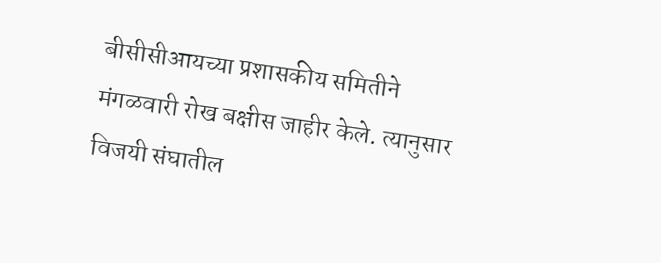बीसीसीआयच्या प्रशासकीय समितीने मंगळवारी रोख बक्षीस जाहीर केले. त्यानुसार विजयी संघातील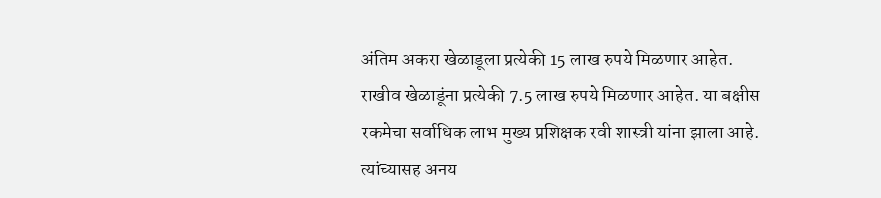अंतिम अकरा खेळाडूला प्रत्येकी 15 लाख रुपये मिळणार आहेत. राखीव खेळाडूंना प्रत्येकी 7.5 लाख रुपये मिळणार आहेत. या बक्षीस रकमेचा सर्वाधिक लाभ मुख्य प्रशिक्षक रवी शास्त्री यांना झाला आहे. त्यांच्यासह अनय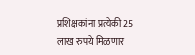प्रशिक्षकांना प्रत्येकी 25 लाख रुपये मिळणार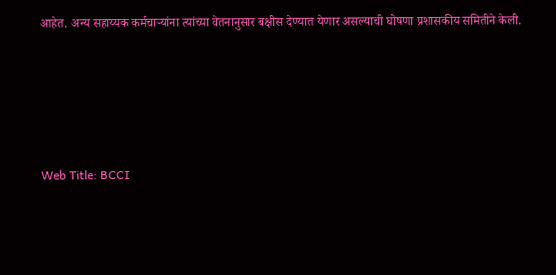आहेत. अन्य सहाय्यक कर्मचाऱ्यांना त्यांच्या वेतनानुसार बक्षीस देण्यात येणार असल्याची घोषणा प्रशासकीय समितीने केली.






Web Title: BCCI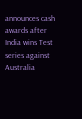announces cash awards after India wins Test series against Australia